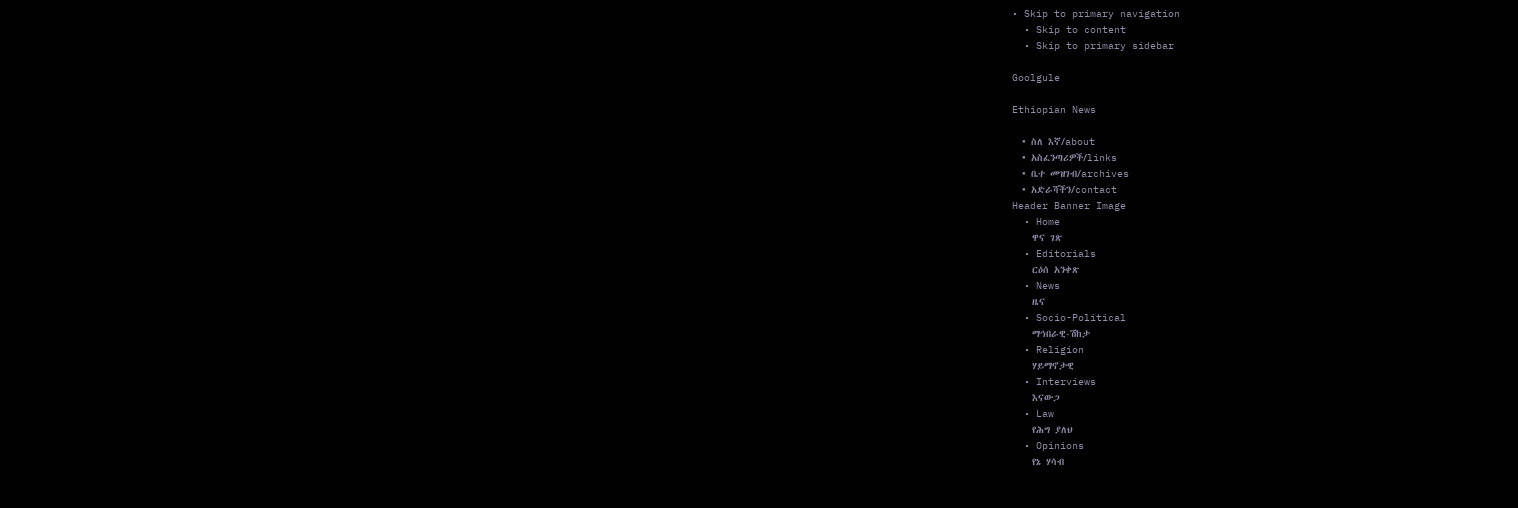• Skip to primary navigation
  • Skip to content
  • Skip to primary sidebar

Goolgule

Ethiopian News

  • ስለ እኛ/about
  • አስፈንጣሪዎች/links
  • ቤተ መዝገብ/archives
  • አድራሻችን/contact
Header Banner Image
  • Home
    ዋና ገጽ
  • Editorials
    ርዕሰ አንቀጽ
  • News
    ዜና
  • Socio-Political
    ማኅበራዊ-ሽከታ
  • Religion
    ሃይማኖታዊ
  • Interviews
    እናውጋ
  • Law
    የሕግ ያለህ
  • Opinions
    የኔ ሃሳብ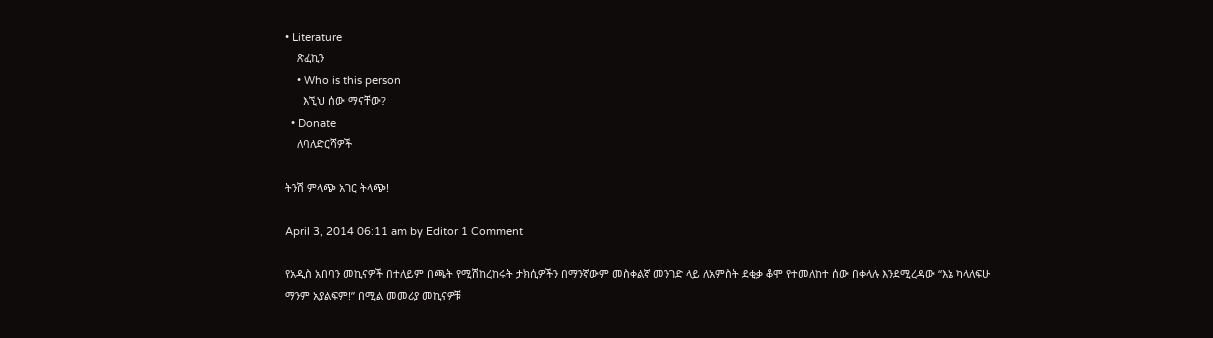• Literature
    ጽፈኪን
    • Who is this person
      እኚህ ሰው ማናቸው?
  • Donate
    ለባለድርሻዎች

ትንሽ ምላጭ አገር ትላጭ!

April 3, 2014 06:11 am by Editor 1 Comment

የአዲስ አበባን መኪናዎች በተለይም በጫት የሚሽከረከሩት ታክሲዎችን በማንኛውም መስቀልኛ መንገድ ላይ ለአምስት ደቂቃ ቆሞ የተመለከተ ሰው በቀላሉ እንደሚረዳው “እኔ ካላለፍሁ ማንም አያልፍም!” በሚል መመሪያ መኪናዎቹ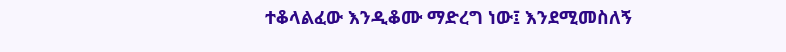ተቆላልፈው እንዲቆሙ ማድረግ ነው፤ እንደሚመስለኝ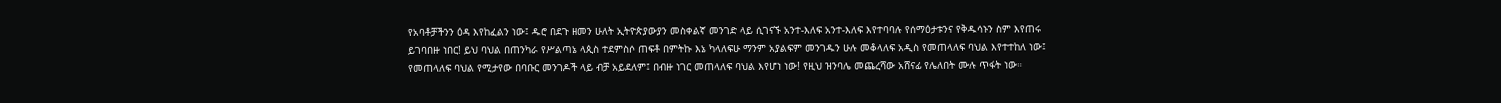የአባቶቻችንን ዕዳ እየከፈልን ነው፤ ዱሮ በደጉ ዘመን ሁለት ኢትዮጵያውያን መስቀልኛ መንገድ ላይ ሲገናኙ አንተ-እለፍ አንተ-እለፍ እየተባባሉ የሰማዕታቱንና የቅዱሳኑን ስም እየጠሩ ይገባበዙ ነበር! ይህ ባህል በጠንካራ የሥልጣኔ ላጲስ ተደምስሶ ጠፍቶ በምትኩ እኔ ካላለፍሁ ማንም አያልፍም መንገዱን ሁሉ መቆላለፍ አዲስ የመጠላለፍ ባህል እየተተከለ ነው፤ የመጠላለፍ ባህል የሚታየው በባቡር መንገዶች ላይ ብቻ አይደለም፤ በብዙ ነገር መጠላለፍ ባህል እየሆነ ነው! የዚህ ዝንባሌ መጨረሻው አሸናፊ የሌለበት ሙሉ ጥፋት ነው።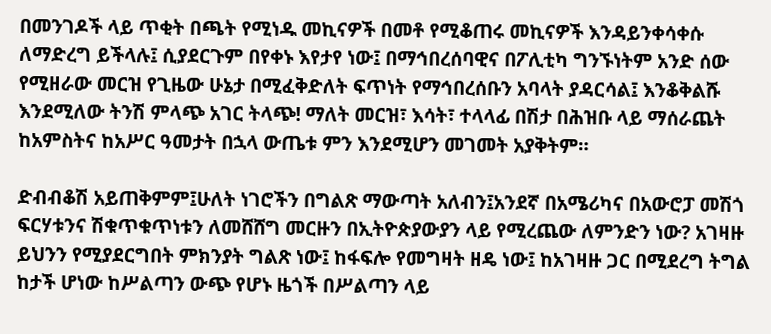በመንገዶች ላይ ጥቂት በጫት የሚነዱ መኪናዎች በመቶ የሚቆጠሩ መኪናዎች እንዳይንቀሳቀሱ ለማድረግ ይችላሉ፤ ሲያደርጉም በየቀኑ እየታየ ነው፤ በማኅበረሰባዊና በፖሊቲካ ግንኙነትም አንድ ሰው የሚዘራው መርዝ የጊዜው ሁኔታ በሚፈቅድለት ፍጥነት የማኅበረሰቡን አባላት ያዳርሳል፤ እንቆቅልሹ እንደሚለው ትንሽ ምላጭ አገር ትላጭ! ማለት መርዝ፣ እሳት፣ ተላላፊ በሽታ በሕዝቡ ላይ ማሰራጨት ከአምስትና ከአሥር ዓመታት በኋላ ውጤቱ ምን እንደሚሆን መገመት አያቅትም።

ድብብቆሽ አይጠቅምም፤ሁለት ነገሮችን በግልጽ ማውጣት አለብን፤አንደኛ በአሜሪካና በአውሮፓ መሽጎ ፍርሃቱንና ሽቁጥቁጥነቱን ለመሸሸግ መርዙን በኢትዮጵያውያን ላይ የሚረጨው ለምንድን ነው? አገዛዙ ይህንን የሚያደርግበት ምክንያት ግልጽ ነው፤ ከፋፍሎ የመግዛት ዘዴ ነው፤ ከአገዛዙ ጋር በሚደረግ ትግል ከታች ሆነው ከሥልጣን ውጭ የሆኑ ዜጎች በሥልጣን ላይ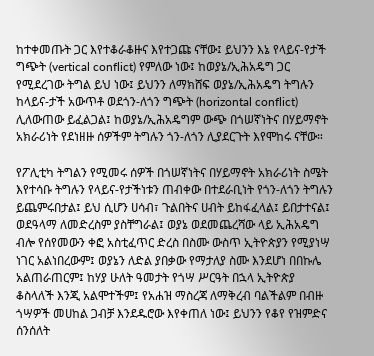ከተቀመጡት ጋር እየተቆራቆዙና እየተጋጩ ናቸው፤ ይህንን እኔ የላይና-የታች ግጭት (vertical conflict) የምለው ነው፤ ከወያኔ/ኢሕአዴግ ጋር የሚደረገው ትግል ይህ ነው፤ ይህንን ለማክሸፍ ወያኔ/ኢሕአዴግ ትግሉን ከላይና-ታች አውጥቶ ወደጎን-ለጎን ግጭት (horizontal conflict) ሊለውጠው ይፈልጋል፤ ከወያኔ/ኢሕአዴግም ውጭ በጎሠኛነትና በሃይማኖት አክራሪነት የደነዘዙ ሰዎችም ትግሉን ጎን-ለጎን ሊያደርጉት እየሞከሩ ናቸው።

የፖሊቲካ ትግልን የሚመሩ ሰዎች በጎሠኛነትና በሃይማኖት አክራሪነት ስሜት እየተሳቡ ትግሉን የላይና-የታችነቱን ጠብቀው በተደራቢነት የጎን-ለጎን ትግሉን ይጨምሩበታል፤ ይህ ሲሆን ሀሳብ፣ ጉልበትና ሀብት ይከፋፈላል፤ ይበታተናል፤ ወደዓላማ ለመድረስም ያስቸግራል፤ ወያኔ ወደመጨረሻው ላይ ኢሕአዴግ ብሎ የሰየመውን ቀፎ አስቲፈጥር ድረስ በስሙ ውስጥ ኢትዮጵያን የሚያነሣ ነገር አልነበረውም፤ ወያኔን ለድል ያበቃው የማታለያ ስሙ እንደሆነ በበኩሌ አልጠራጠርም፤ ከሃያ ሁለት ዓመታት የጎሣ ሥርዓት በኋላ ኢትዮጵያ ቆስላለች እንጂ አልሞተችም፤ የአሐዝ ማስረጃ ለማቅረብ ባልችልም በብዙ ጎሣዎች መሀከል ጋብቻ እንደዱሮው እየቀጠለ ነው፤ ይህንን የቆየ የዝምድና ሰንሰለት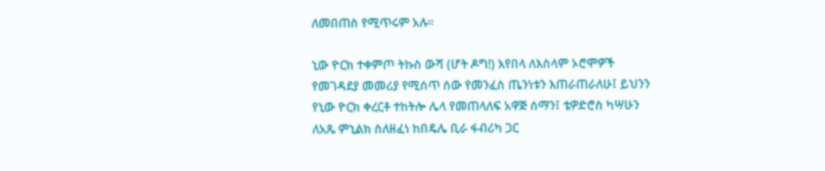ለመበጠስ የሚጥሩም አሉ።

ኒው ዮርክ ተቀምጦ ትኩስ ውሻ (ሆት ዶግ!) እየበላ ለእስላም ኦሮሞዎች የመገዳደያ መመሪያ የሚሰጥ ሰው የመንፈስ ጤንነቱን እጠራጠራለሁ፤ ይህንን የኒው ዮርክ ቀረርቶ ተከትሎ ሌላ የመጠላለፍ አዋጅ ሰማን፤ ቴዎድሮስ ካሣሁን ለአጼ ምኒልክ ስለዘፈነ ከበዴሌ ቢራ ፋብሪካ ጋር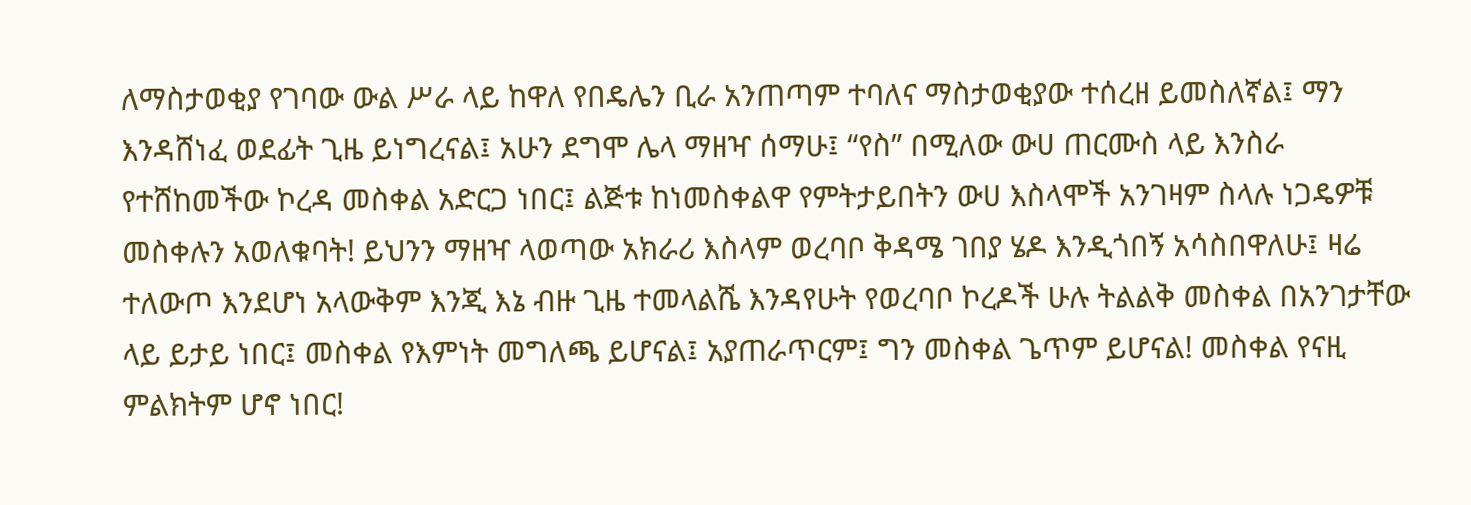ለማስታወቂያ የገባው ውል ሥራ ላይ ከዋለ የበዴሌን ቢራ አንጠጣም ተባለና ማስታወቂያው ተሰረዘ ይመስለኛል፤ ማን እንዳሸነፈ ወደፊት ጊዜ ይነግረናል፤ አሁን ደግሞ ሌላ ማዘዣ ሰማሁ፤ “የስ” በሚለው ውሀ ጠርሙስ ላይ እንስራ የተሸከመችው ኮረዳ መስቀል አድርጋ ነበር፤ ልጅቱ ከነመስቀልዋ የምትታይበትን ውሀ እስላሞች አንገዛም ስላሉ ነጋዴዎቹ መስቀሉን አወለቁባት! ይህንን ማዘዣ ላወጣው አክራሪ እስላም ወረባቦ ቅዳሜ ገበያ ሄዶ እንዲጎበኝ አሳስበዋለሁ፤ ዛሬ ተለውጦ እንደሆነ አላውቅም እንጂ እኔ ብዙ ጊዜ ተመላልሼ እንዳየሁት የወረባቦ ኮረዶች ሁሉ ትልልቅ መስቀል በአንገታቸው ላይ ይታይ ነበር፤ መስቀል የእምነት መግለጫ ይሆናል፤ አያጠራጥርም፤ ግን መስቀል ጌጥም ይሆናል! መስቀል የናዚ ምልክትም ሆኖ ነበር!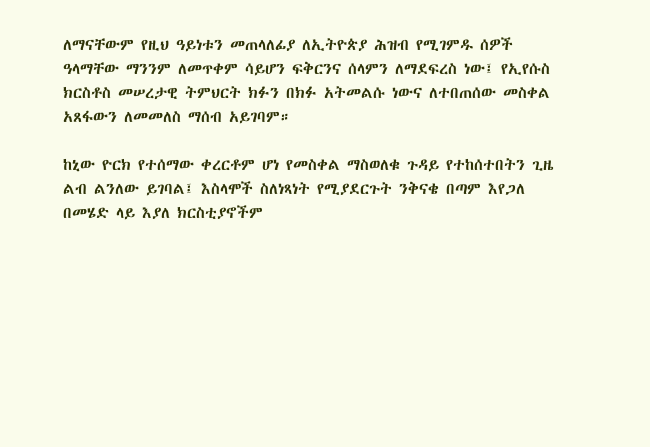ለማናቸውም የዚህ ዓይነቱን መጠላለፊያ ለኢትዮጵያ ሕዝብ የሚገምዱ ሰዎች ዓላማቸው ማንንም ለመጥቀም ሳይሆን ፍቅርንና ሰላምን ለማደፍረስ ነው፤ የኢየሱስ ክርስቶስ መሠረታዊ ትምህርት ክፉን በክፉ አትመልሱ ነውና ለተበጠሰው መስቀል አጸፋውን ለመመለስ ማሰብ አይገባም።

ከኒው ዮርክ የተሰማው ቀረርቶም ሆነ የመስቀል ማስወለቁ ጉዳይ የተከሰተበትን ጊዜ ልብ ልንለው ይገባል፤ እስላሞች ስለነጻነት የሚያደርጉት ንቅናቄ በጣም እየጋለ በመሄድ ላይ እያለ ክርስቲያኖችም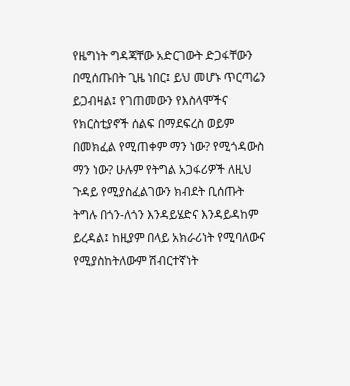የዜግነት ግዳጃቸው አድርገውት ድጋፋቸውን በሚሰጡበት ጊዜ ነበር፤ ይህ መሆኑ ጥርጣሬን ይጋብዛል፤ የገጠመውን የእስላሞችና የክርስቲያኖች ሰልፍ በማደፍረስ ወይም በመክፈል የሚጠቀም ማን ነው? የሚጎዳውስ ማን ነው? ሁሉም የትግል አጋፋሪዎች ለዚህ ጉዳይ የሚያስፈልገውን ክብደት ቢሰጡት ትግሉ በጎን-ለጎን እንዳይሄድና እንዳይዳከም ይረዳል፤ ከዚያም በላይ አክራሪነት የሚባለውና የሚያስከትለውም ሽብርተኛነት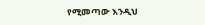የሚመጣው እንዲህ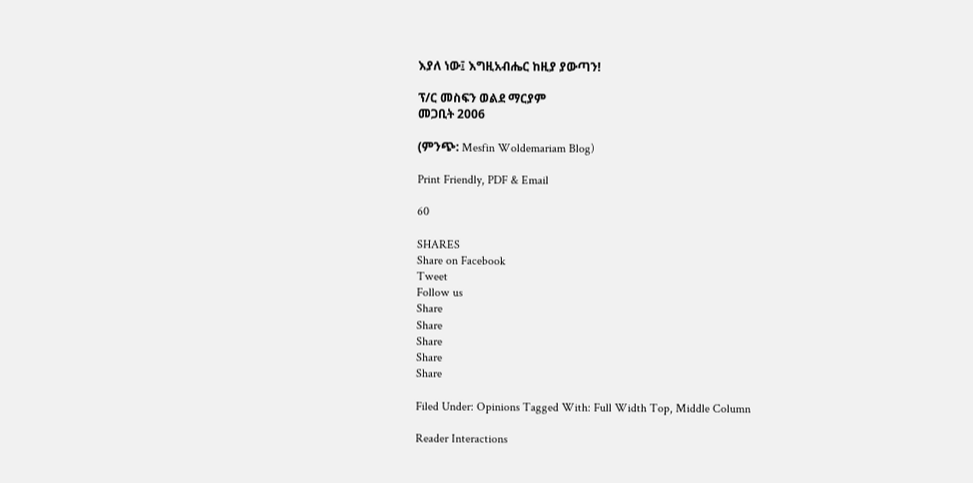እያለ ነው፤ እግዚአብሔር ከዚያ ያውጣን!

ፕ/ር መስፍን ወልደ ማርያም
መጋቢት 2006

(ምንጭ: Mesfin Woldemariam Blog)

Print Friendly, PDF & Email

60

SHARES
Share on Facebook
Tweet
Follow us
Share
Share
Share
Share
Share

Filed Under: Opinions Tagged With: Full Width Top, Middle Column

Reader Interactions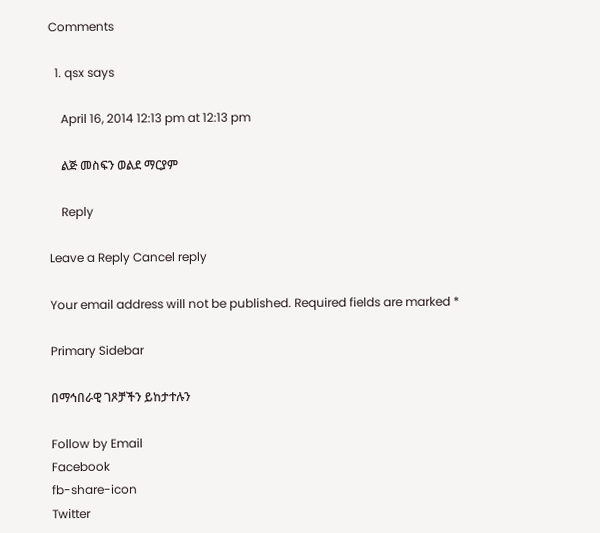Comments

  1. qsx says

    April 16, 2014 12:13 pm at 12:13 pm

    ልጅ መስፍን ወልደ ማርያም

    Reply

Leave a Reply Cancel reply

Your email address will not be published. Required fields are marked *

Primary Sidebar

በማኅበራዊ ገጾቻችን ይከታተሉን

Follow by Email
Facebook
fb-share-icon
Twitter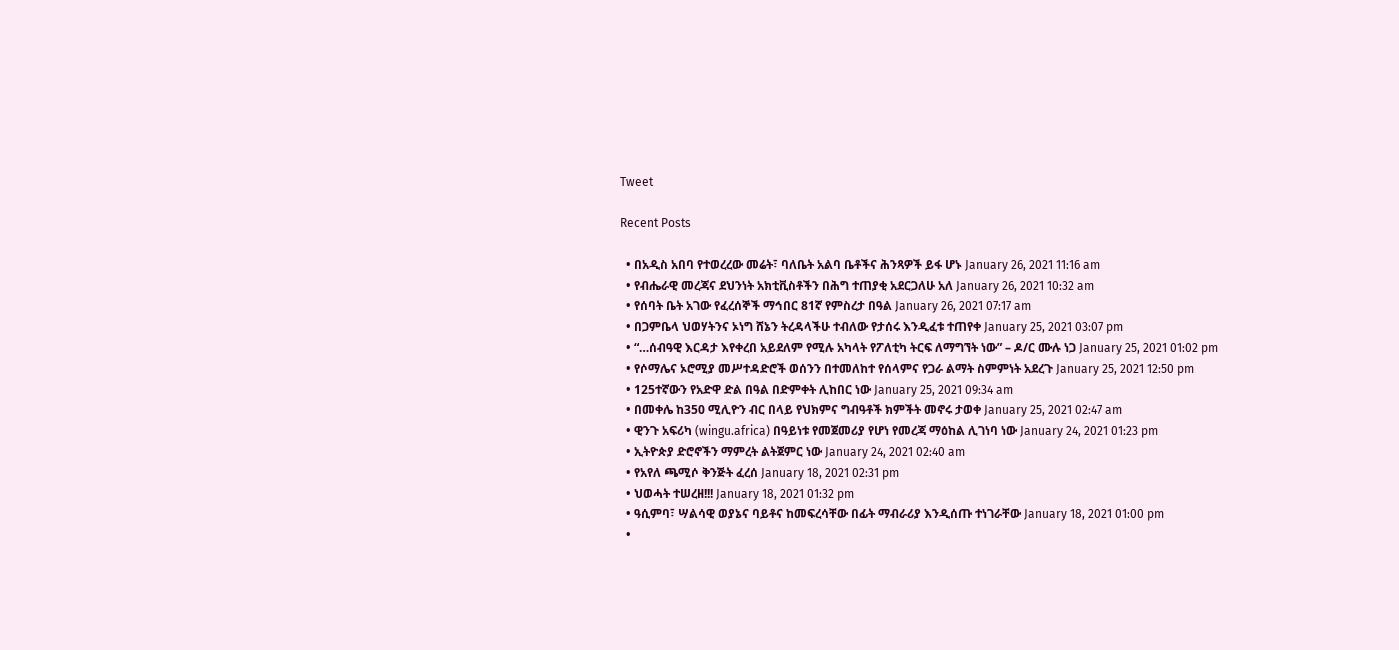Tweet

Recent Posts

  • በአዲስ አበባ የተወረረው መሬት፣ ባለቤት አልባ ቤቶችና ሕንጻዎች ይፋ ሆኑ January 26, 2021 11:16 am
  • የብሔራዊ መረጃና ደህንነት አክቲቪስቶችን በሕግ ተጠያቂ አደርጋለሁ አለ January 26, 2021 10:32 am
  • የሰባት ቤት አገው የፈረሰኞች ማኅበር 81ኛ የምስረታ በዓል January 26, 2021 07:17 am
  • በጋምቤላ ህወሃትንና ኦነግ ሸኔን ትረዳላችሁ ተብለው የታሰሩ እንዲፈቱ ተጠየቀ January 25, 2021 03:07 pm
  • “…ሰብዓዊ እርዳታ እየቀረበ አይደለም የሚሉ አካላት የፖለቲካ ትርፍ ለማግኘት ነው” – ዶ/ር ሙሉ ነጋ January 25, 2021 01:02 pm
  • የሶማሌና ኦሮሚያ መሥተዳድሮች ወሰንን በተመለከተ የሰላምና የጋራ ልማት ስምምነት አደረጉ January 25, 2021 12:50 pm
  • 125ተኛውን የአድዋ ድል በዓል በድምቀት ሊከበር ነው January 25, 2021 09:34 am
  • በመቀሌ ከ350 ሚሊዮን ብር በላይ የህክምና ግብዓቶች ክምችት መኖሩ ታወቀ January 25, 2021 02:47 am
  • ዊንጉ አፍሪካ (wingu.africa) በዓይነቱ የመጀመሪያ የሆነ የመረጃ ማዕከል ሊገነባ ነው January 24, 2021 01:23 pm
  • ኢትዮጵያ ድሮኖችን ማምረት ልትጀምር ነው January 24, 2021 02:40 am
  • የአየለ ጫሚሶ ቅንጅት ፈረሰ January 18, 2021 02:31 pm
  • ህወሓት ተሠረዘ!!! January 18, 2021 01:32 pm
  • ዓሲምባ፣ ሣልሳዊ ወያኔና ባይቶና ከመፍረሳቸው በፊት ማብራሪያ እንዲሰጡ ተነገራቸው January 18, 2021 01:00 pm
  •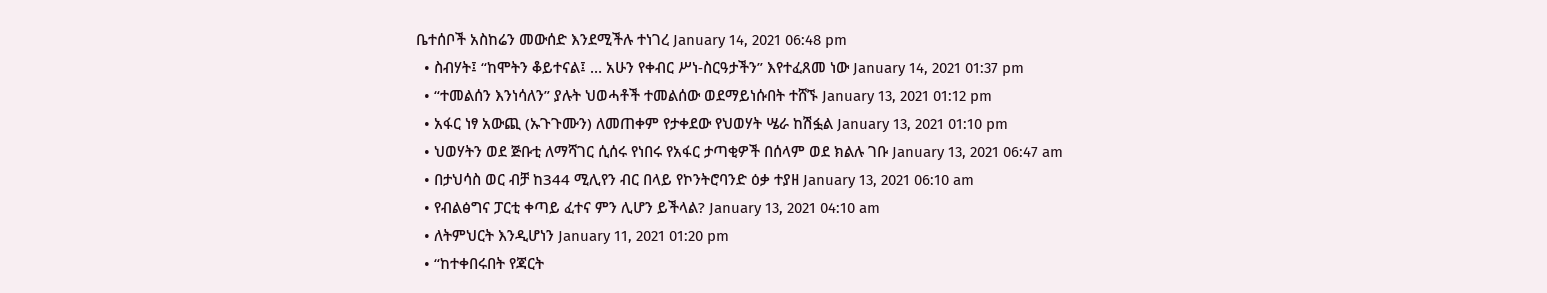ቤተሰቦች አስከሬን መውሰድ እንደሚችሉ ተነገረ January 14, 2021 06:48 pm
  • ስብሃት፤ “ከሞትን ቆይተናል፤ … አሁን የቀብር ሥነ-ስርዓታችን” እየተፈጸመ ነው January 14, 2021 01:37 pm
  • “ተመልሰን እንነሳለን” ያሉት ህወሓቶች ተመልሰው ወደማይነሱበት ተሸኙ January 13, 2021 01:12 pm
  • አፋር ነፃ አውጪ (ኡጉጉሙን) ለመጠቀም የታቀደው የህወሃት ሤራ ከሽፏል January 13, 2021 01:10 pm
  • ህወሃትን ወደ ጅቡቲ ለማሻገር ሲሰሩ የነበሩ የአፋር ታጣቂዎች በሰላም ወደ ክልሉ ገቡ January 13, 2021 06:47 am
  • በታህሳስ ወር ብቻ ከ344 ሚሊየን ብር በላይ የኮንትሮባንድ ዕቃ ተያዘ January 13, 2021 06:10 am
  • የብልፅግና ፓርቲ ቀጣይ ፈተና ምን ሊሆን ይችላል? January 13, 2021 04:10 am
  • ለትምህርት እንዲሆነን January 11, 2021 01:20 pm
  • “ከተቀበሩበት የጃርት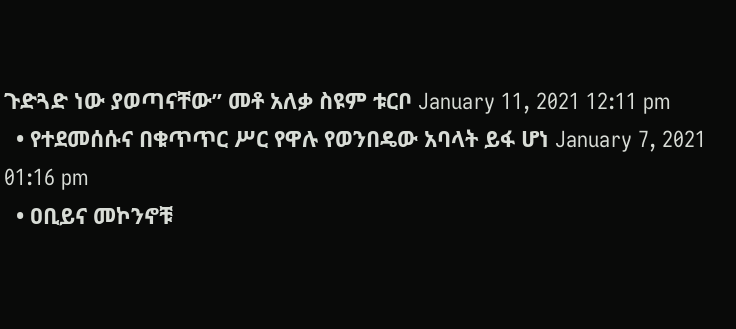ጉድጓድ ነው ያወጣናቸው” መቶ አለቃ ስዩም ቱርቦ January 11, 2021 12:11 pm
  • የተደመሰሱና በቁጥጥር ሥር የዋሉ የወንበዴው አባላት ይፋ ሆነ January 7, 2021 01:16 pm
  • ዐቢይና መኮንኖቹ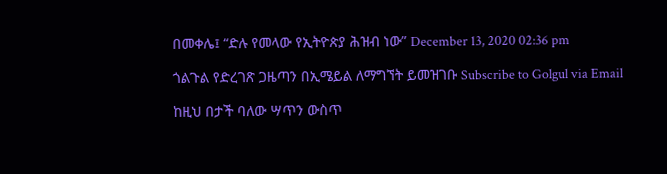በመቀሌ፤ “ድሉ የመላው የኢትዮጵያ ሕዝብ ነው” December 13, 2020 02:36 pm

ጎልጉል የድረገጽ ጋዜጣን በኢሜይል ለማግኘት ይመዝገቡ Subscribe to Golgul via Email

ከዚህ በታች ባለው ሣጥን ውስጥ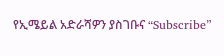የኢሜይል አድራሻዎን ያስገቡና “Subscribe”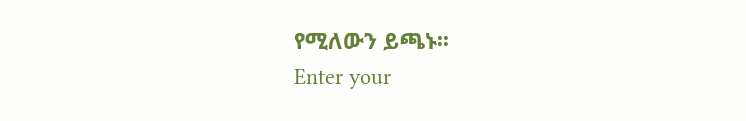የሚለውን ይጫኑ፡፡
Enter your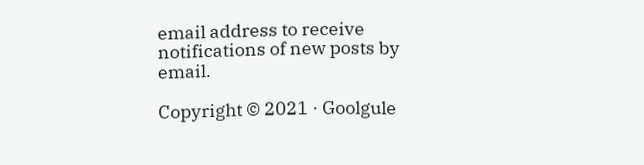email address to receive notifications of new posts by email.

Copyright © 2021 · Goolgule